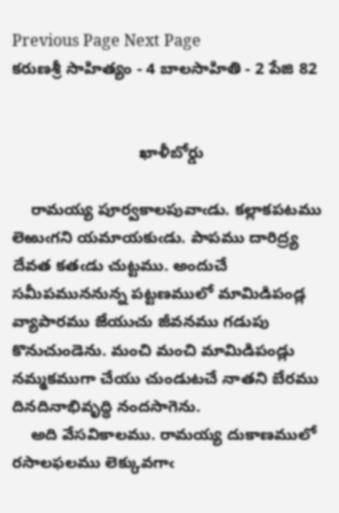Previous Page Next Page
కరుణశ్రీ సాహిత్యం - 4 బాలసాహితి - 2 పేజి 82


                            ఖాళీబోర్డు

    రామయ్య పూర్వకాలపువాఁడు. కల్లాకపటము లెఱుఁగని యమాయకుఁడు. పాపము దారిద్ర్య దేవత కతఁడు చుట్టము. అందుచే సమీపముననున్న పట్టణములో మామిడిపండ్ల వ్యాపారము జేయుచు జీవనము గడుపు కొనుచుండెను. మంచి మంచి మామిడిపండ్లు నమ్మకముగా చేయు చుండుటచే నాతని బేరము దినదినాభివృద్ధి నందసాగెను.
    అది వేసవికాలము. రామయ్య దుకాణములో రసాలఫలము లెక్కువగాఁ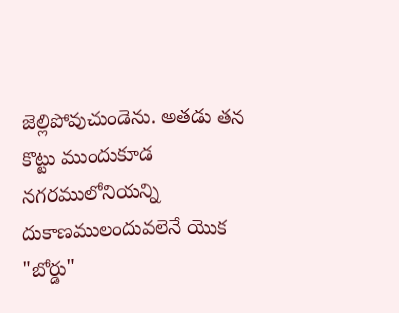జెల్లిపోవుచుండెను. అతడు తన కొట్టు ముందుకూడ నగరములోనియన్ని దుకాణములందువలెనే యొక "బోర్డు"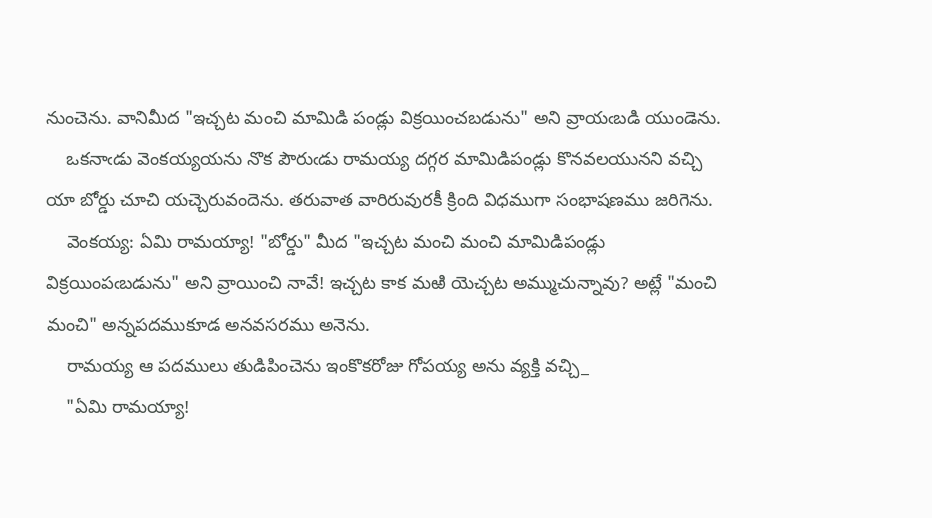నుంచెను. వానిమీద "ఇచ్చట మంచి మామిడి పండ్లు విక్రయించబడును" అని వ్రాయఁబడి యుండెను.
    ఒకనాఁడు వెంకయ్యయను నొక పౌరుఁడు రామయ్య దగ్గర మామిడిపండ్లు కొనవలయునని వచ్చి యా బోర్డు చూచి యచ్చెరువందెను. తరువాత వారిరువురకీ క్రింది విధముగా సంభాషణము జరిగెను.
    వెంకయ్య: ఏమి రామయ్యా! "బోర్డు" మీద "ఇచ్చట మంచి మంచి మామిడిపండ్లు విక్రయింపఁబడును" అని వ్రాయించి నావే! ఇచ్చట కాక మఱి యెచ్చట అమ్ముచున్నావు? అట్లే "మంచి మంచి" అన్నపదముకూడ అనవసరము అనెను.
    రామయ్య ఆ పదములు తుడిపించెను ఇంకొకరోజు గోపయ్య అను వ్యక్తి వచ్చి_
    "ఏమి రామయ్యా!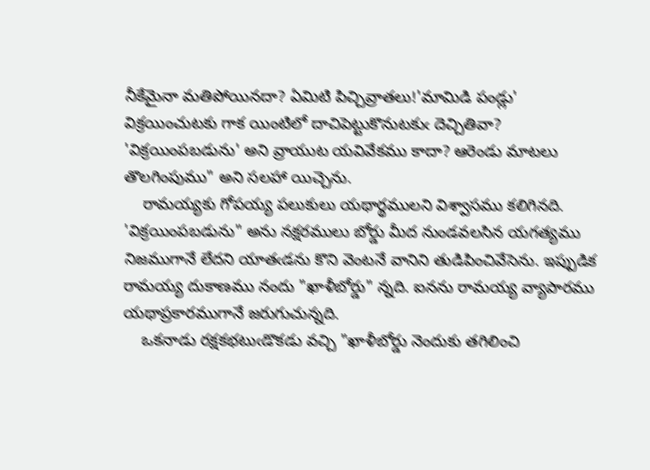నీకేమైనా మతిపోయినదా? ఏమిటి పిచ్చివ్రాతలు!'మామిడి పండ్లు' విక్రయించుటకు గాక యింటిలో దాచిపెట్టుకొనుటకుఁ దెచ్చితివా? 'విక్రయింపబడును' అని వ్రాయుట యవివేకము కాదా? ఆరెండు మాటలు తొలగింపుము" అని సలహా యిచ్చెను.
    రామయ్యకు గోపయ్య పలుకులు యథార్థములని విశ్వాసము కలిగినది. 'విక్రయింపబడును" అను నక్షరములు బోర్డు మీద నుండవలసిన యగత్యము నిజముగానే లేదని యాతఁడను కొని వెంటనే వానిని తుడిపించివేసెను. ఇప్పుడిక రామయ్య దుకాణము నందు "ఖాళీబోర్డు" న్నది. ఐనను రామయ్య వ్యాపారము యథాప్రకారముగానే జరుగుచున్నది.
    ఒకనాడు రక్షకభటుఁడొకడు వచ్చి "ఖాళీబోర్డు నెందుకు తగిలించి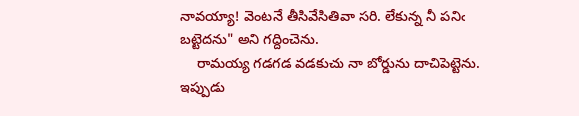నావయ్యా! వెంటనే తీసివేసితివా సరి. లేకున్న నీ పనిఁ బట్టెదను" అని గద్దించెను.
    రామయ్య గడగడ వడకుచు నా బోర్డును దాచిపెట్టెను. ఇప్పుడు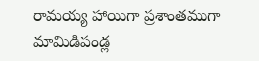రామయ్య హాయిగా ప్రశాంతముగా మామిడిపండ్ల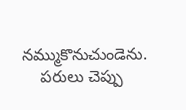నమ్ముకొనుచుండెను.
    పరులు చెప్పు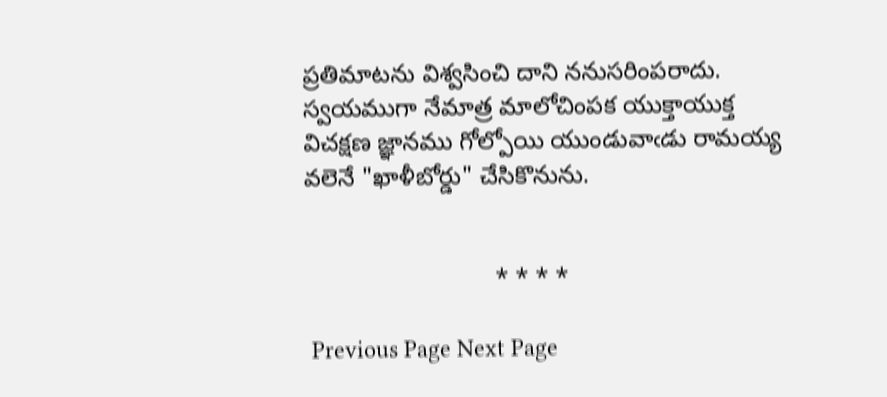ప్రతిమాటను విశ్వసించి దాని ననుసరింపరాదు. స్వయముగా నేమాత్ర మాలోచింపక యుక్తాయుక్త విచక్షణ జ్ఞానము గోల్పోయి యుండువాఁడు రామయ్య వలెనే "ఖాళీబోర్డు" చేసికొనును.


                            * * * *

 Previous Page Next Page